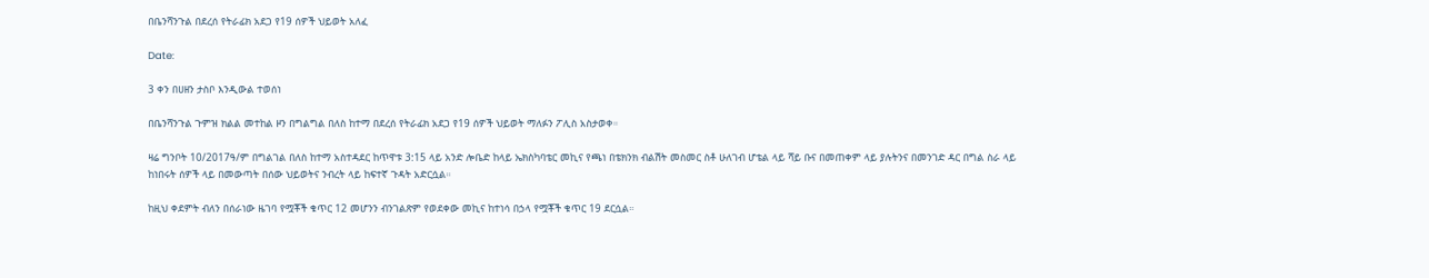በቤንሻንጉል በደረሰ የትራፊክ አደጋ የ19 ሰዎች ህይወት አለፈ

Date:

3 ቀን በሀዘን ታስቦ እንዲውል ተወሰነ

በቤንሻንጉል ጉምዝ ክልል መተከል ዞን በግልግል በለስ ከተማ በደረሰ የትራፊክ አደጋ የ19 ሰዎች ህይወት ማለፉን ፖሊስ አስታወቀ።

ዛሬ ግንቦት 10/2017ዓ/ም በግልገል በለስ ከተማ አስተዳደር ከጥዋቱ 3:15 ላይ አንድ ሎቤድ ከላይ ኤክስካባቴር መኪና የጫነ በቴክንክ ብልሽት መስመር ስቶ ሁለገብ ሆቴል ላይ ሻይ ቡና በመጠቀም ላይ ያሉትንና በመንገድ ዳር በግል ስራ ላይ ከነበሩት ሰዎች ላይ በመውጣት በሰው ህይወትና ንብረት ላይ ከፍተኛ ጉዳት አድርሷል።

ከዚህ ቀደምት ብለን በሰራነው ዜገባ የሟቾች ቁጥር 12 መሆንን ብንገልጽም የወደቀው መኪና ከተነሳ በኃላ የሟቾች ቁጥር 19 ደርሷል።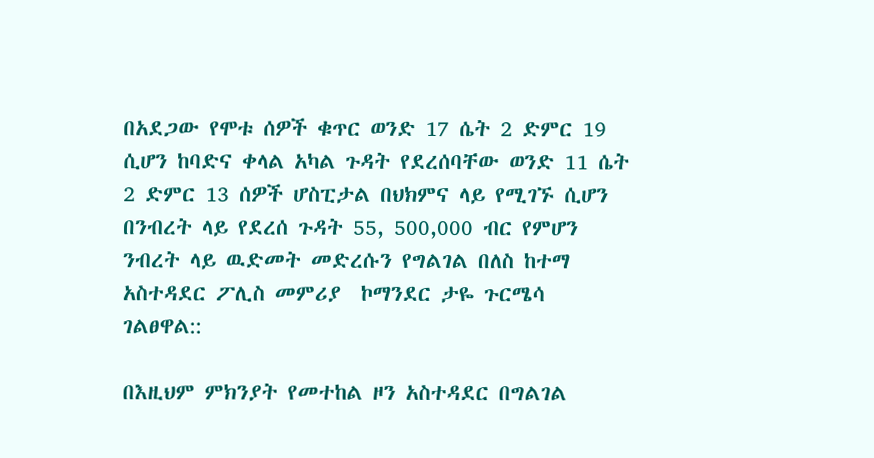በአደጋው የሞቱ ሰዎች ቁጥር ወንድ 17 ሴት 2 ድምር 19 ሲሆን ከባድና ቀላል አካል ጉዳት የደረሰባቸው ወንድ 11 ሴት 2 ድምር 13 ሰዎች ሆስፒታል በህክምና ላይ የሚገኙ ሲሆን በንብረት ላይ የደረሰ ጉዳት 55, 500,000 ብር የምሆን ንብረት ላይ ዉድመት መድረሱን የግልገል በለስ ከተማ አስተዳደር ፖሊስ መምሪያ  ኮማንደር ታዬ ጉርሜሳ ገልፀዋል::

በእዚህም ምክንያት የመተከል ዞን አስተዳደር በግልገል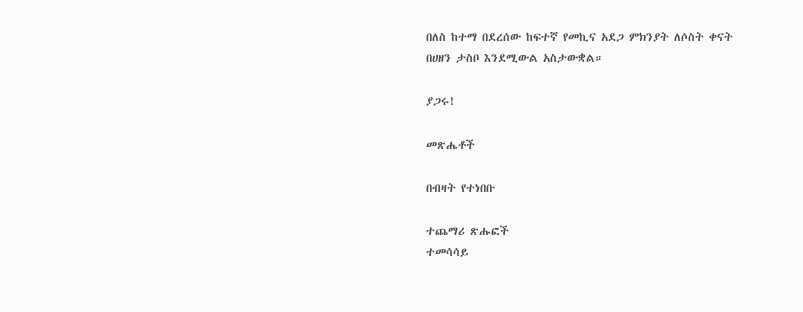በለስ ከተማ በደረሰው ከፍተኛ የመኪና አደጋ ምክንያት ለሶስት ቀናት በሀዘን ታስቦ እንደሚውል አስታውቋል።

ያጋሩ!

መጽሔቶች

በብዛት የተነበቡ

ተጨማሪ ጽሑፎች
ተመሳሳይ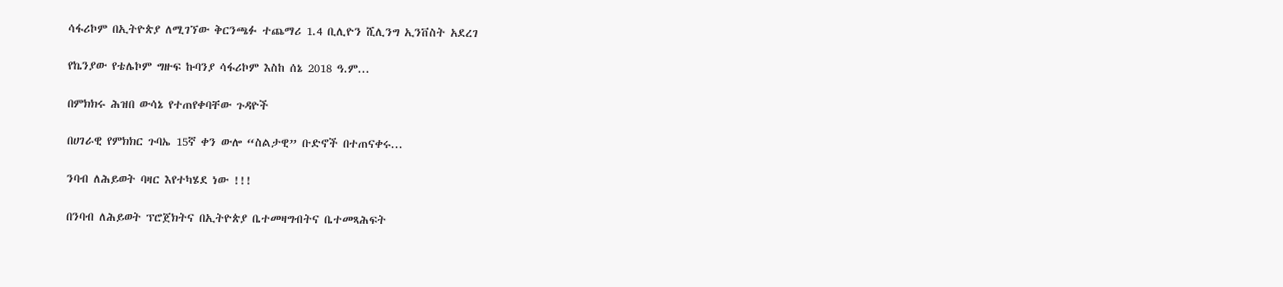ሳፋሪኮም በኢትዮጵያ ለሚገኘው ቅርንጫፉ ተጨማሪ 1.4 ቢሊዮን ሺሊንግ ኢንቨስት አደረገ

የኬንያው የቴሌኮም ግዙፍ ኩባንያ ሳፋሪኮም እስከ ሰኔ 2018 ዓ.ም...

በምክክሩ ሕዝበ ውሳኔ የተጠየቀባቸው ጉዳዮች

በሀገራዊ የምክክር ጉባኤ 15ኛ ቀን ውሎ “ስልታዊ” ቡድኖች በተጠናቀሩ...

ንባብ ለሕይወት ባዛር እየተካሄደ ነው !!!

በንባብ ለሕይወት ፕሮጀክትና በኢትዮጵያ ቤተመዛግብትና ቤተመጻሕፍት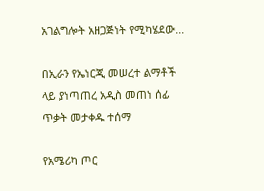አገልግሎት አዘጋጅነት የሚካሄደው...

በኢራን የኤነርጂ መሠረተ ልማቶች ላይ ያነጣጠረ አዲስ መጠነ ሰፊ ጥቃት መታቀዱ ተሰማ

የአሜሪካ ጦር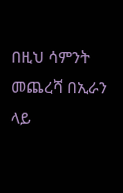በዚህ ሳምንት መጨረሻ በኢራን ላይ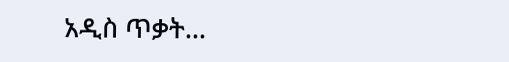አዲስ ጥቃት...